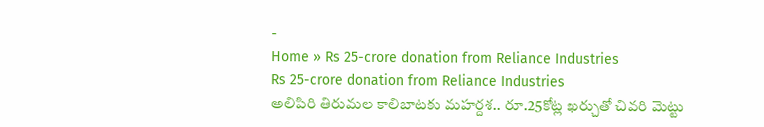-
Home » Rs 25-crore donation from Reliance Industries
Rs 25-crore donation from Reliance Industries
అలిపిరి తిరుమల కాలిబాటకు మహర్దశ.. రూ.25కోట్ల ఖర్చుతో చివరి మెట్టు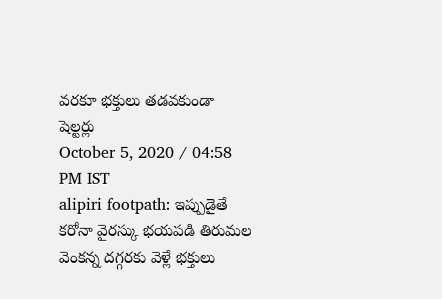వరకూ భక్తులు తడవకుండా షెల్టర్లు
October 5, 2020 / 04:58 PM IST
alipiri footpath: ఇప్పుడైతే కరోనా వైరస్కు భయపడి తిరుమల వెంకన్న దగ్గరకు వెళ్లే భక్తులు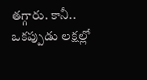తగ్గారు. కానీ.. ఒకప్పుడు లక్షల్లో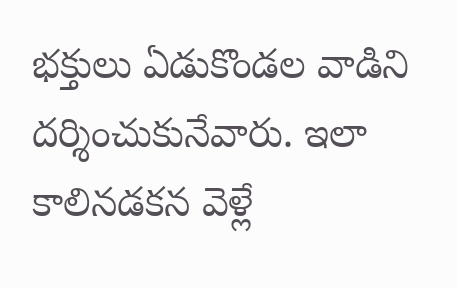భక్తులు ఏడుకొండల వాడిని దర్శించుకునేవారు. ఇలా కాలినడకన వెళ్లే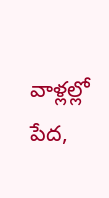వాళ్లల్లో పేద,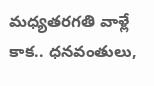మధ్యతరగతి వాళ్లే కాక.. ధనవంతులు,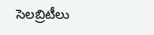సెలబ్రిటీలు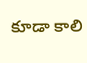కూడా కాలి